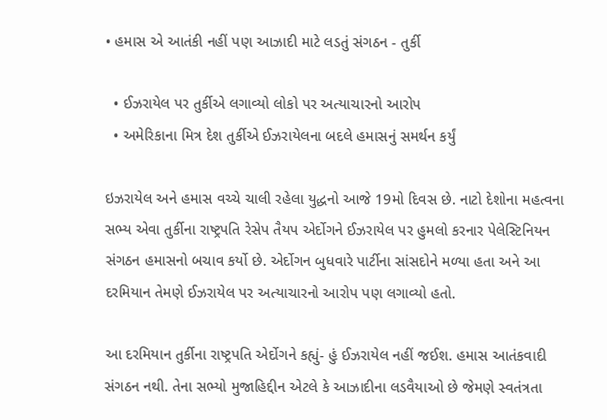• હમાસ એ આતંકી નહીં પણ આઝાદી માટે લડતું સંગઠન - તુર્કી

  • ઈઝરાયેલ પર તુર્કીએ લગાવ્યો લોકો પર અત્યાચારનો આરોપ
  • અમેરિકાના મિત્ર દેશ તુર્કીએ ઈઝરાયેલના બદલે હમાસનું સમર્થન કર્યું

ઇઝરાયેલ અને હમાસ વચ્ચે ચાલી રહેલા યુદ્ધનો આજે 19મો દિવસ છે. નાટો દેશોના મહત્વના સભ્ય એવા તુર્કીના રાષ્ટ્રપતિ રેસેપ તૈયપ એર્દોગને ઈઝરાયેલ પર હુમલો કરનાર પેલેસ્ટિનિયન સંગઠન હમાસનો બચાવ કર્યો છે. એર્દોગન બુધવારે પાર્ટીના સાંસદોને મળ્યા હતા અને આ દરમિયાન તેમણે ઈઝરાયેલ પર અત્યાચારનો આરોપ પણ લગાવ્યો હતો.

આ દરમિયાન તુર્કીના રાષ્ટ્રપતિ એર્દોગને કહ્યું- હું ઈઝરાયેલ નહીં જઈશ. હમાસ આતંકવાદી સંગઠન નથી. તેના સભ્યો મુજાહિદ્દીન એટલે કે આઝાદીના લડવૈયાઓ છે જેમણે સ્વતંત્રતા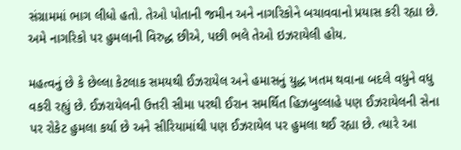સંગ્રામમાં ભાગ લીધો હતો. તેઓ પોતાની જમીન અને નાગરિકોને બચાવવાનો પ્રયાસ કરી રહ્યા છે. અમે નાગરિકો પર હુમલાની વિરુદ્ધ છીએ, પછી ભલે તેઓ ઇઝરાયેલી હોય.

મહત્વનું છે કે છેલ્લા કેટલાક સમયથી ઈઝરાયેલ અને હમાસનું યુદ્ધ ખતમ થવાના બદલે વધુને વધુ વકરી રહ્યું છે. ઈઝરાયેલની ઉત્તરી સીમા પરથી ઈરાન સમર્થિત હિઝબુલ્લાહે પણ ઈઝરાયેલની સેના પર રોકેટ હુમલા કર્યા છે અને સીરિયામાંથી પણ ઈઝરાયેલ પર હુમલા થઈ રહ્યા છે. ત્યારે આ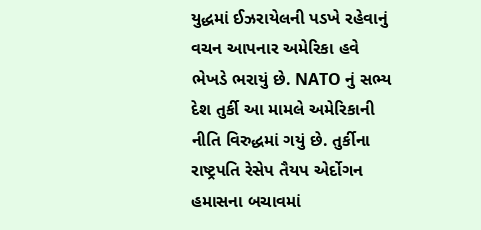યુદ્ધમાં ઈઝરાયેલની પડખે રહેવાનું વચન આપનાર અમેરિકા હવે ભેખડે ભરાયું છે. NATO નું સભ્ય દેશ તુર્કી આ મામલે અમેરિકાની નીતિ વિરુદ્ધમાં ગયું છે. તુર્કીના રાષ્ટ્રપતિ રેસેપ તૈયપ એર્દોગન હમાસના બચાવમાં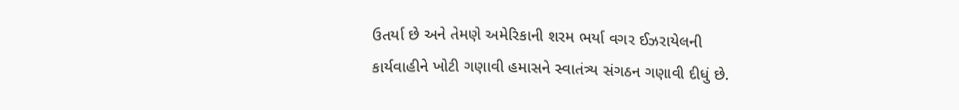ઉતર્યા છે અને તેમણે અમેરિકાની શરમ ભર્યા વગર ઈઝરાયેલની કાર્યવાહીને ખોટી ગણાવી હમાસને સ્વાતંત્ર્ય સંગઠન ગણાવી દીધું છે.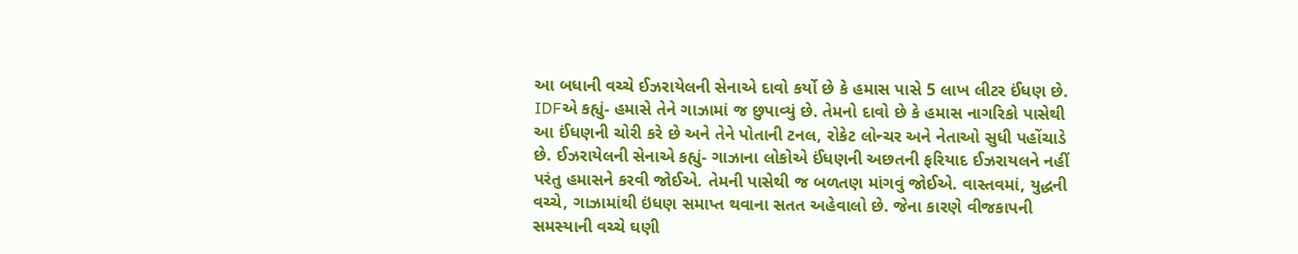આ બધાની વચ્ચે ઈઝરાયેલની સેનાએ દાવો કર્યો છે કે હમાસ પાસે 5 લાખ લીટર ઈંધણ છે. IDFએ કહ્યું- હમાસે તેને ગાઝામાં જ છુપાવ્યું છે. તેમનો દાવો છે કે હમાસ નાગરિકો પાસેથી આ ઈંધણની ચોરી કરે છે અને તેને પોતાની ટનલ, રોકેટ લોન્ચર અને નેતાઓ સુધી પહોંચાડે છે. ઈઝરાયેલની સેનાએ કહ્યું- ગાઝાના લોકોએ ઈંધણની અછતની ફરિયાદ ઈઝરાયલને નહીં પરંતુ હમાસને કરવી જોઈએ. તેમની પાસેથી જ બળતણ માંગવું જોઈએ. વાસ્તવમાં, યુદ્ધની વચ્ચે, ગાઝામાંથી ઇંધણ સમાપ્ત થવાના સતત અહેવાલો છે. જેના કારણે વીજકાપની સમસ્યાની વચ્ચે ઘણી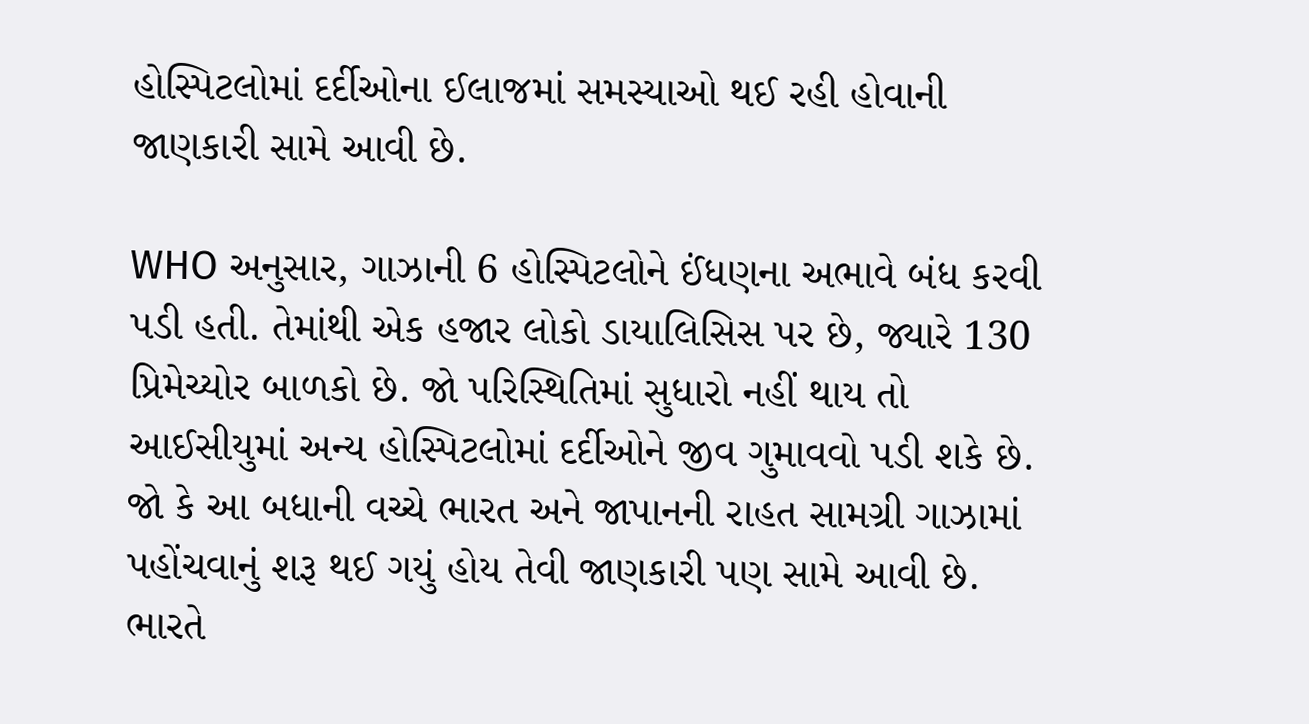હોસ્પિટલોમાં દર્દીઓના ઈલાજમાં સમસ્યાઓ થઈ રહી હોવાની જાણકારી સામે આવી છે.

WHO અનુસાર, ગાઝાની 6 હોસ્પિટલોને ઈંધણના અભાવે બંધ કરવી પડી હતી. તેમાંથી એક હજાર લોકો ડાયાલિસિસ પર છે, જ્યારે 130 પ્રિમેચ્યોર બાળકો છે. જો પરિસ્થિતિમાં સુધારો નહીં થાય તો આઈસીયુમાં અન્ય હોસ્પિટલોમાં દર્દીઓને જીવ ગુમાવવો પડી શકે છે. જો કે આ બધાની વચ્ચે ભારત અને જાપાનની રાહત સામગ્રી ગાઝામાં પહોંચવાનું શરૂ થઈ ગયું હોય તેવી જાણકારી પણ સામે આવી છે. ભારતે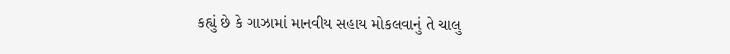કહ્યું છે કે ગાઝામાં માનવીય સહાય મોકલવાનું તે ચાલુ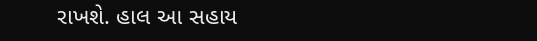રાખશે. હાલ આ સહાય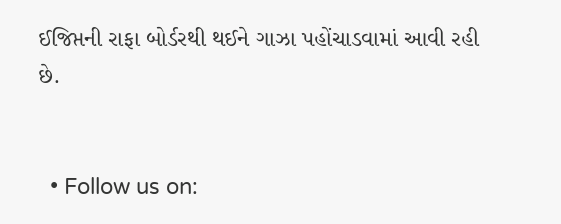ઈજિપ્તની રાફા બોર્ડરથી થઈને ગાઝા પહોંચાડવામાં આવી રહી છે.


  • Follow us on: